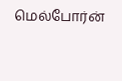மெல்போர்ன்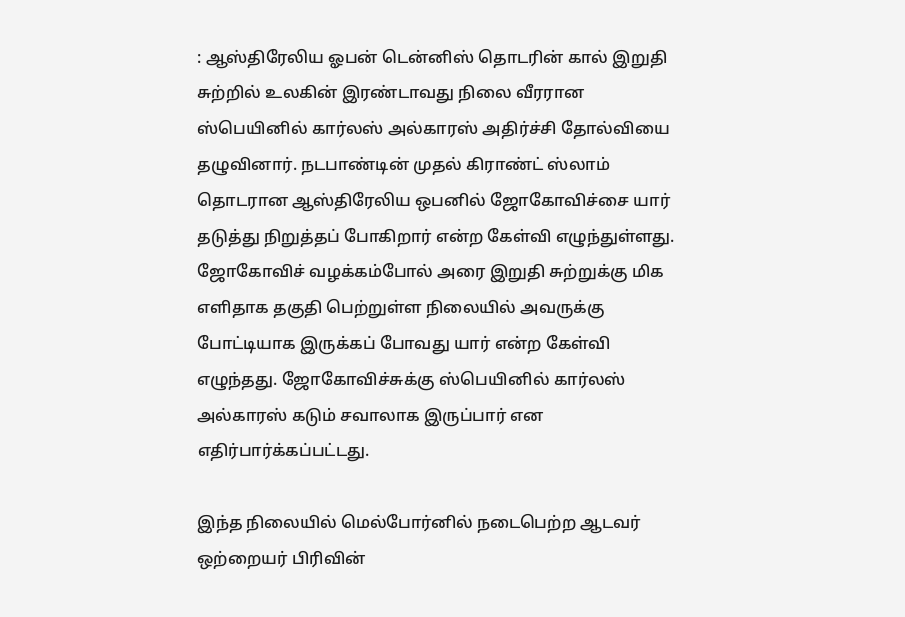: ஆஸ்திரேலிய ஓபன் டென்னிஸ் தொடரின் கால் இறுதி சுற்றில் உலகின் இரண்டாவது நிலை வீரரான ஸ்பெயினில் கார்லஸ் அல்காரஸ் அதிர்ச்சி தோல்வியை தழுவினார். நடபாண்டின் முதல் கிராண்ட் ஸ்லாம் தொடரான ஆஸ்திரேலிய ஒபனில் ஜோகோவிச்சை யார் தடுத்து நிறுத்தப் போகிறார் என்ற கேள்வி எழுந்துள்ளது.
ஜோகோவிச் வழக்கம்போல் அரை இறுதி சுற்றுக்கு மிக எளிதாக தகுதி பெற்றுள்ள நிலையில் அவருக்கு போட்டியாக இருக்கப் போவது யார் என்ற கேள்வி எழுந்தது. ஜோகோவிச்சுக்கு ஸ்பெயினில் கார்லஸ் அல்காரஸ் கடும் சவாலாக இருப்பார் என எதிர்பார்க்கப்பட்டது.

இந்த நிலையில் மெல்போர்னில் நடைபெற்ற ஆடவர் ஒற்றையர் பிரிவின்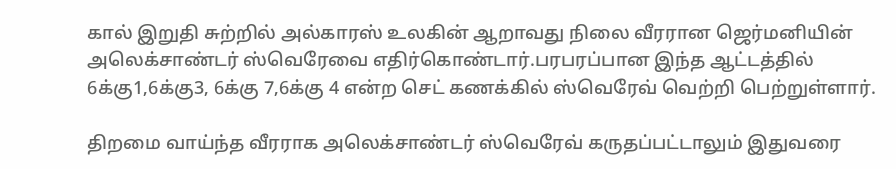கால் இறுதி சுற்றில் அல்காரஸ் உலகின் ஆறாவது நிலை வீரரான ஜெர்மனியின் அலெக்சாண்டர் ஸ்வெரேவை எதிர்கொண்டார்.பரபரப்பான இந்த ஆட்டத்தில் 6க்கு1,6க்கு3, 6க்கு 7,6க்கு 4 என்ற செட் கணக்கில் ஸ்வெரேவ் வெற்றி பெற்றுள்ளார்.

திறமை வாய்ந்த வீரராக அலெக்சாண்டர் ஸ்வெரேவ் கருதப்பட்டாலும் இதுவரை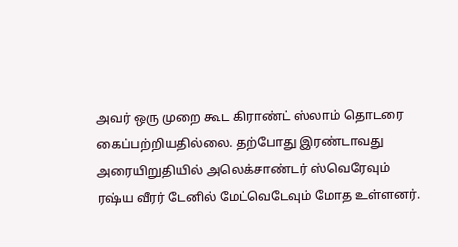அவர் ஒரு முறை கூட கிராண்ட் ஸ்லாம் தொடரை கைப்பற்றியதில்லை. தற்போது இரண்டாவது அரையிறுதியில் அலெக்சாண்டர் ஸ்வெரேவும் ரஷ்ய வீரர் டேனில் மேட்வெடேவும் மோத உள்ளனர்.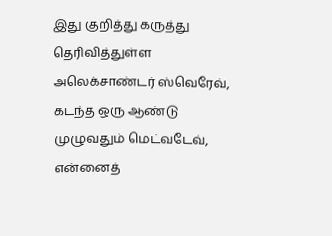இது குறித்து கருத்து தெரிவித்துள்ள அலெக்சாண்டர் ஸ்வெரேவ், கடந்த ஒரு ஆண்டு முழுவதும் மெட்வடேவ், என்னைத்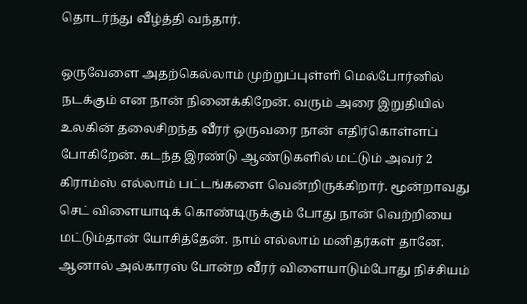தொடர்ந்து வீழ்த்தி வந்தார்.

ஒருவேளை அதற்கெல்லாம் முற்றுப்புள்ளி மெல்போர்னில் நடக்கும் என நான் நினைக்கிறேன். வரும் அரை இறுதியில் உலகின் தலைசிறந்த வீரர் ஒருவரை நான் எதிர்கொள்ளப் போகிறேன். கடந்த இரண்டு ஆண்டுகளில் மட்டும் அவர் 2 கிராம்ஸ் எல்லாம் பட்டங்களை வென்றிருக்கிறார். மூன்றாவது செட் விளையாடிக் கொண்டிருக்கும் போது நான் வெற்றியை மட்டும்தான் யோசித்தேன். நாம் எல்லாம் மனிதர்கள் தானே. ஆனால் அல்காரஸ் போன்ற வீரர் விளையாடும்போது நிச்சியம்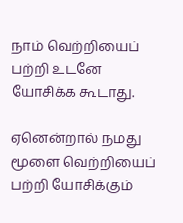நாம் வெற்றியைப் பற்றி உடனே யோசிக்க கூடாது.

ஏனென்றால் நமது மூளை வெற்றியைப் பற்றி யோசிக்கும்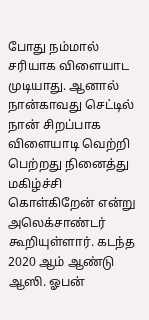போது நம்மால் சரியாக விளையாட முடியாது. ஆனால் நான்காவது செட்டில் நான் சிறப்பாக விளையாடி வெற்றி பெற்றது நினைத்து மகிழ்ச்சி கொள்கிறேன் என்று அலெக்சாண்டர் கூறியுள்ளார். கடந்த 2020 ஆம் ஆண்டு ஆஸி. ஓபன்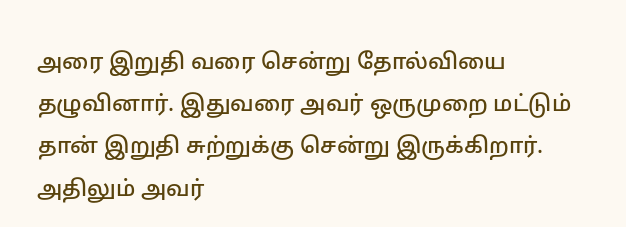அரை இறுதி வரை சென்று தோல்வியை தழுவினார். இதுவரை அவர் ஒருமுறை மட்டும் தான் இறுதி சுற்றுக்கு சென்று இருக்கிறார். அதிலும் அவர்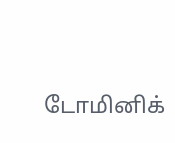டோமினிக்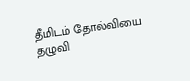தீமிடம் தோல்வியை தழுவி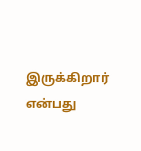இருக்கிறார் என்பது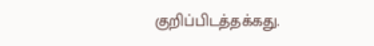குறிப்பிடத்தக்கது.